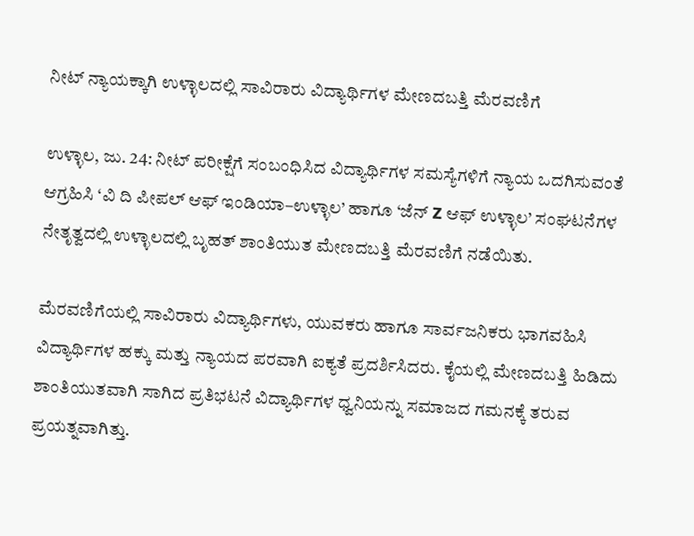ನೀಟ್ ನ್ಯಾಯಕ್ಕಾಗಿ ಉಳ್ಳಾಲದಲ್ಲಿ ಸಾವಿರಾರು ವಿದ್ಯಾರ್ಥಿಗಳ ಮೇಣದಬತ್ತಿ ಮೆರವಣಿಗೆ

ಉಳ್ಳಾಲ, ಜು. 24: ನೀಟ್ ಪರೀಕ್ಷೆಗೆ ಸಂಬಂಧಿಸಿದ ವಿದ್ಯಾರ್ಥಿಗಳ ಸಮಸ್ಯೆಗಳಿಗೆ ನ್ಯಾಯ ಒದಗಿಸುವಂತೆ ಆಗ್ರಹಿಸಿ ‘ವಿ ದಿ ಪೀಪಲ್ ಆಫ್ ಇಂಡಿಯಾ–ಉಳ್ಳಾಲ’ ಹಾಗೂ ‘ಜೆನ್ Z ಆಫ್ ಉಳ್ಳಾಲ’ ಸಂಘಟನೆಗಳ ನೇತೃತ್ವದಲ್ಲಿ ಉಳ್ಳಾಲದಲ್ಲಿ ಬೃಹತ್ ಶಾಂತಿಯುತ ಮೇಣದಬತ್ತಿ ಮೆರವಣಿಗೆ ನಡೆಯಿತು.

ಮೆರವಣಿಗೆಯಲ್ಲಿ ಸಾವಿರಾರು ವಿದ್ಯಾರ್ಥಿಗಳು, ಯುವಕರು ಹಾಗೂ ಸಾರ್ವಜನಿಕರು ಭಾಗವಹಿಸಿ ವಿದ್ಯಾರ್ಥಿಗಳ ಹಕ್ಕು ಮತ್ತು ನ್ಯಾಯದ ಪರವಾಗಿ ಐಕ್ಯತೆ ಪ್ರದರ್ಶಿಸಿದರು. ಕೈಯಲ್ಲಿ ಮೇಣದಬತ್ತಿ ಹಿಡಿದು ಶಾಂತಿಯುತವಾಗಿ ಸಾಗಿದ ಪ್ರತಿಭಟನೆ ವಿದ್ಯಾರ್ಥಿಗಳ ಧ್ವನಿಯನ್ನು ಸಮಾಜದ ಗಮನಕ್ಕೆ ತರುವ ಪ್ರಯತ್ನವಾಗಿತ್ತು.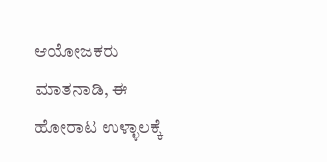ಆಯೋಜಕರು ಮಾತನಾಡಿ, ಈ ಹೋರಾಟ ಉಳ್ಳಾಲಕ್ಕೆ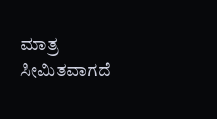ಮಾತ್ರ ಸೀಮಿತವಾಗದೆ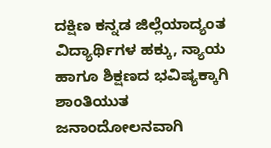ದಕ್ಷಿಣ ಕನ್ನಡ ಜಿಲ್ಲೆಯಾದ್ಯಂತ ವಿದ್ಯಾರ್ಥಿಗಳ ಹಕ್ಕು, ನ್ಯಾಯ ಹಾಗೂ ಶಿಕ್ಷಣದ ಭವಿಷ್ಯಕ್ಕಾಗಿ ಶಾಂತಿಯುತ ಜನಾಂದೋಲನವಾಗಿ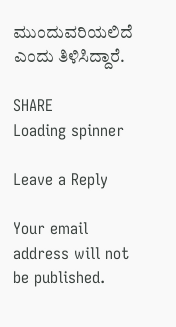ಮುಂದುವರಿಯಲಿದೆ ಎಂದು ತಿಳಿಸಿದ್ದಾರೆ.

SHARE
Loading spinner

Leave a Reply

Your email address will not be published.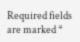Required fields are marked *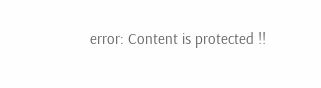error: Content is protected !!